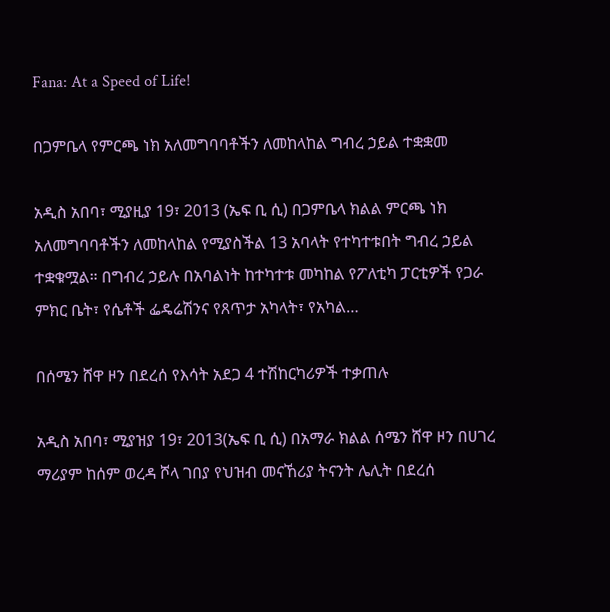Fana: At a Speed of Life!

በጋምቤላ የምርጫ ነክ አለመግባባቶችን ለመከላከል ግብረ ኃይል ተቋቋመ

አዲስ አበባ፣ ሚያዚያ 19፣ 2013 (ኤፍ ቢ ሲ) በጋምቤላ ክልል ምርጫ ነክ አለመግባባቶችን ለመከላከል የሚያስችል 13 አባላት የተካተቱበት ግብረ ኃይል ተቋቁሟል። በግብረ ኃይሉ በአባልነት ከተካተቱ መካከል የፖለቲካ ፓርቲዎች የጋራ ምክር ቤት፣ የሴቶች ፌዴሬሽንና የጸጥታ አካላት፣ የአካል…

በሰሜን ሸዋ ዞን በደረሰ የእሳት አደጋ 4 ተሽከርካሪዎች ተቃጠሉ

አዲስ አበባ፣ ሚያዝያ 19፣ 2013(ኤፍ ቢ ሲ) በአማራ ክልል ሰሜን ሸዋ ዞን በሀገረ ማሪያም ከሰም ወረዳ ሾላ ገበያ የህዝብ መናኸሪያ ትናንት ሌሊት በደረሰ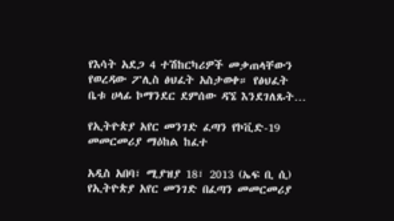የእሳት አደጋ 4 ተሽከርካሪዎች መቃጠላቸውን የወረዳው ፖሊስ ፅህፈት አስታወቀ። የፅህፈት ቤቱ ሀላፊ ኮማንደር ደምሰው ዳኜ እንደገለጹት…

የኢትዮጵያ አየር መንገድ ፈጣን የኮቪድ-19 መመርመሪያ ማዕከል ከፈተ

አዲስ አበባ፣ ሚያዝያ 18፣ 2013 (ኤፍ ቢ ሲ) የኢትዮጵያ አየር መንገድ በፈጣን መመርመሪያ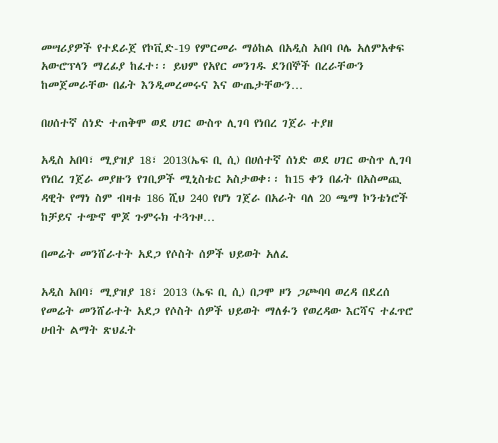መሣሪያዎች የተደራጀ የኮቪድ-19 የምርመራ ማዕከል በአዲስ አበባ ቦሌ አለምአቀፍ አውሮፕላን ማረፊያ ከፈተ፡፡ ይህም የአየር መንገዱ ደንበኞች በረራቸውን ከመጀመራቸው በፊት እንዲመረመሩና እና ውጤታቸውን…

በሀሰተኛ ሰነድ ተጠቅሞ ወደ ሀገር ውስጥ ሊገባ የነበረ ገጀራ ተያዘ

አዲስ አበባ፣ ሚያዝያ 18፣ 2013(ኤፍ ቢ ሲ) በሀሰተኛ ሰነድ ወደ ሀገር ውስጥ ሊገባ የነበረ ገጀራ መያዙን የገቢዎች ሚኒስቴር አስታወቀ፡፡ ከ15 ቀን በፊት በአስመጪ ዳዊት የማነ ስም ብዛቱ 186 ሺህ 240 የሆነ ገጀራ በአራት ባለ 20 ጫማ ኮንቴነሮች ከቻይና ተጭኖ ሞጆ ጉምሩክ ተጓጉዞ…

በመሬት መንሸራተት አደጋ የሶስት ሰዎች ህይወት አለፈ

አዲስ አበባ፣ ሚያዝያ 18፣ 2013 (ኤፍ ቢ ሲ) በጋሞ ዞን ጋጮባባ ወረዳ በደረሰ የመሬት መንሸራተት አደጋ የሶስት ሰዎች ህይወት ማለፉን የወረዳው እርሻና ተፈጥሮ ሀብት ልማት ጽህፈት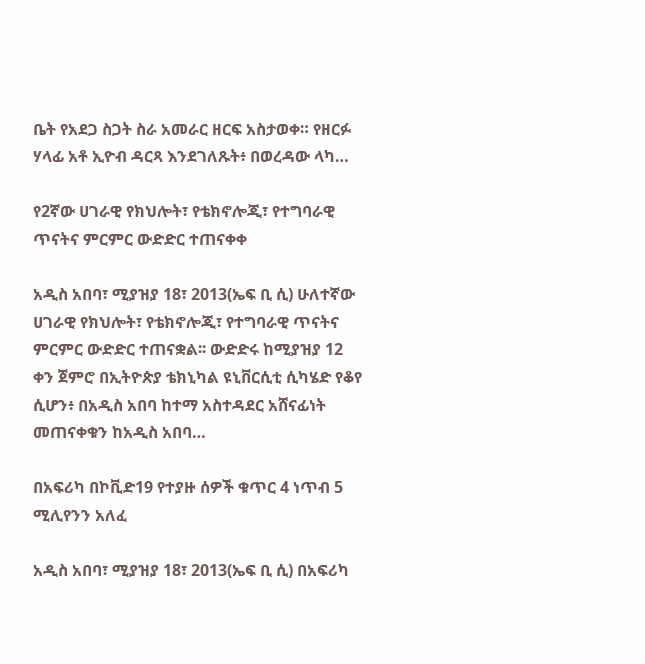ቤት የአደጋ ስጋት ስራ አመራር ዘርፍ አስታወቀ። የዘርፉ ሃላፊ አቶ ኢዮብ ዳርጻ እንደገለጹት፥ በወረዳው ላካ…

የ2ኛው ሀገራዊ የክህሎት፣ የቴክኖሎጂ፣ የተግባራዊ ጥናትና ምርምር ውድድር ተጠናቀቀ

አዲስ አበባ፣ ሚያዝያ 18፣ 2013(ኤፍ ቢ ሲ) ሁለተኛው ሀገራዊ የክህሎት፣ የቴክኖሎጂ፣ የተግባራዊ ጥናትና ምርምር ውድድር ተጠናቋል፡፡ ውድድሩ ከሚያዝያ 12 ቀን ጀምሮ በኢትዮጵያ ቴክኒካል ዩኒቨርሲቲ ሲካሄድ የቆየ ሲሆን፥ በአዲስ አበባ ከተማ አስተዳደር አሸናፊነት መጠናቀቁን ከአዲስ አበባ…

በአፍሪካ በኮቪድ19 የተያዙ ሰዎች ቁጥር 4 ነጥብ 5 ሚሊየንን አለፈ

አዲስ አበባ፣ ሚያዝያ 18፣ 2013(ኤፍ ቢ ሲ) በአፍሪካ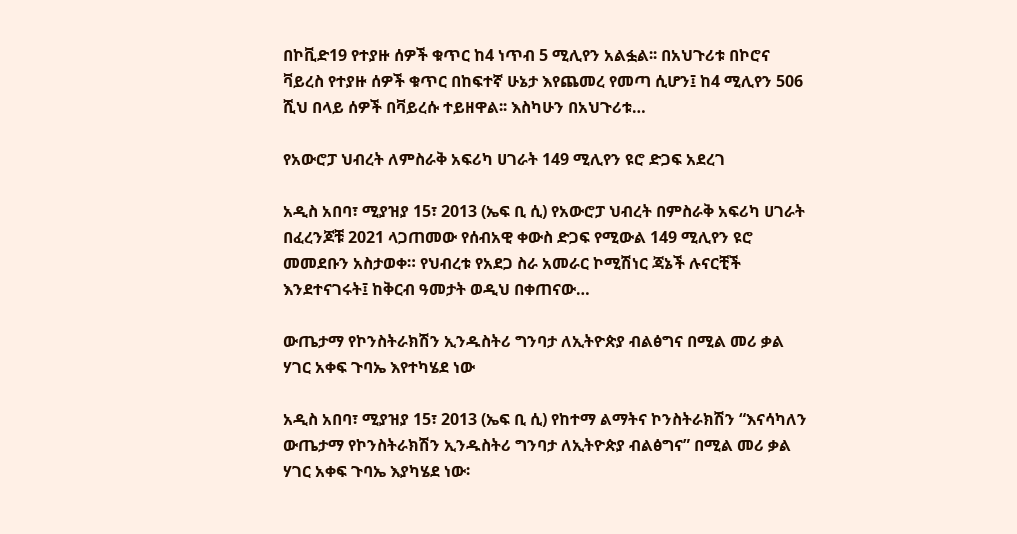በኮቪድ19 የተያዙ ሰዎች ቁጥር ከ4 ነጥብ 5 ሚሊየን አልፏል፡፡ በአህጉሪቱ በኮሮና ቫይረስ የተያዙ ሰዎች ቁጥር በከፍተኛ ሁኔታ እየጨመረ የመጣ ሲሆን፤ ከ4 ሚሊየን 506 ሺህ በላይ ሰዎች በቫይረሱ ተይዘዋል፡፡ እስካሁን በአህጉሪቱ…

የአውሮፓ ህብረት ለምስራቅ አፍሪካ ሀገራት 149 ሚሊየን ዩሮ ድጋፍ አደረገ

አዲስ አበባ፣ ሚያዝያ 15፣ 2013 (ኤፍ ቢ ሲ) የአውሮፓ ህብረት በምስራቅ አፍሪካ ሀገራት በፈረንጆቹ 2021 ላጋጠመው የሰብአዊ ቀውስ ድጋፍ የሚውል 149 ሚሊየን ዩሮ መመደቡን አስታወቀ። የህብረቱ የአደጋ ስራ አመራር ኮሚሽነር ጃኔች ሉናርቺች እንደተናገሩት፤ ከቅርብ ዓመታት ወዲህ በቀጠናው…

ውጤታማ የኮንስትራክሽን ኢንዱስትሪ ግንባታ ለኢትዮጵያ ብልፅግና በሚል መሪ ቃል ሃገር አቀፍ ጉባኤ እየተካሄደ ነው

አዲስ አበባ፣ ሚያዝያ 15፣ 2013 (ኤፍ ቢ ሲ) የከተማ ልማትና ኮንስትራክሽን “እናሳካለን ውጤታማ የኮንስትራክሽን ኢንዱስትሪ ግንባታ ለኢትዮጵያ ብልፅግና” በሚል መሪ ቃል ሃገር አቀፍ ጉባኤ እያካሄደ ነው፡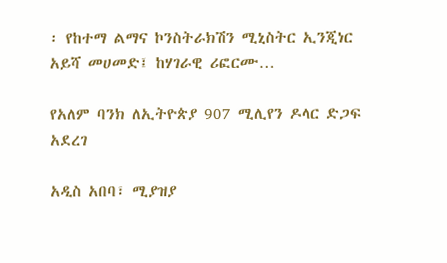፡ የከተማ ልማና ኮንስትራክሽን ሚኒስትር ኢንጂነር አይሻ መሀመድ፤ ከሃገራዊ ሪፎርሙ…

የአለም ባንክ ለኢትዮጵያ 907 ሚሊየን ዶላር ድጋፍ አደረገ

አዲስ አበባ፣ ሚያዝያ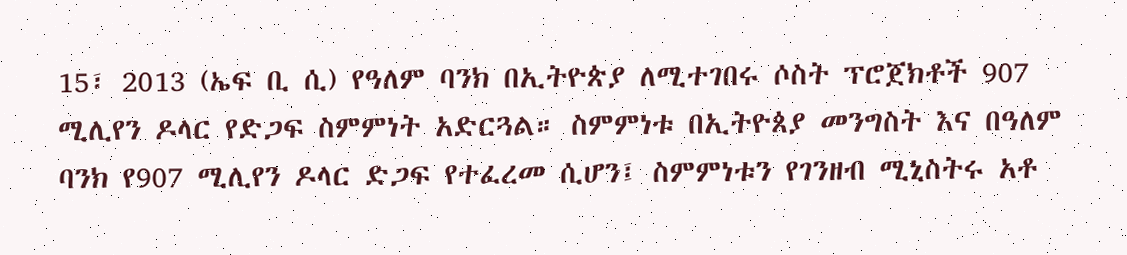15፣ 2013 (ኤፍ ቢ ሲ) የዓለም ባንክ በኢትዮጵያ ለሚተገበሩ ሶስት ፕሮጀክቶች 907 ሚሊየን ዶላር የድጋፍ ስምምነት አድርጓል። ስምምነቱ በኢትዮጰያ መንግስት እና በዓለም ባንክ የ907 ሚሊየን ዶላር ድጋፍ የተፈረመ ሲሆን፤ ስምምነቱን የገንዘብ ሚኒስትሩ አቶ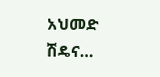አህመድ ሽዴና…